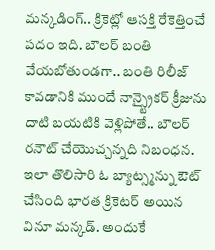మన్కడింగ్.. క్రికెట్లో ఆసక్తి రేకెత్తించే పదం ఇది. బౌలర్ బంతి వేయబోతుండగా.. బంతి రిలీజ్ కావడానికి ముందే నాన్స్ట్రైకర్ క్రీజును దాటి బయటికి వెళ్లిపోతే.. బౌలర్ రనౌట్ చేయొచ్చన్నది నిబంధన. ఇలా తొలిసారి ఓ బ్యాట్స్మన్ను ఔట్ చేసింది భారత క్రికెటర్ అయిన వినూ మన్కడ్. అందుకే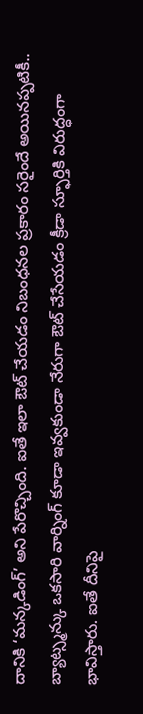దానికి ‘మన్కడింగ్’ అని పేరొచ్చింది. ఐతే ఇలా ఔట్ చేయడం నిబంధనల ప్రకారం సరైందే అయినప్పటికీ.. బ్యాట్స్మన్కు ఒకసారి వార్నింగ్ కూడా ఇవ్వకుండా నేరుగా ఔట్ చేసేయడం క్రీడా స్ఫూర్తికి విరుద్ధంగా భావిస్తారు. ఐతే దీనిపై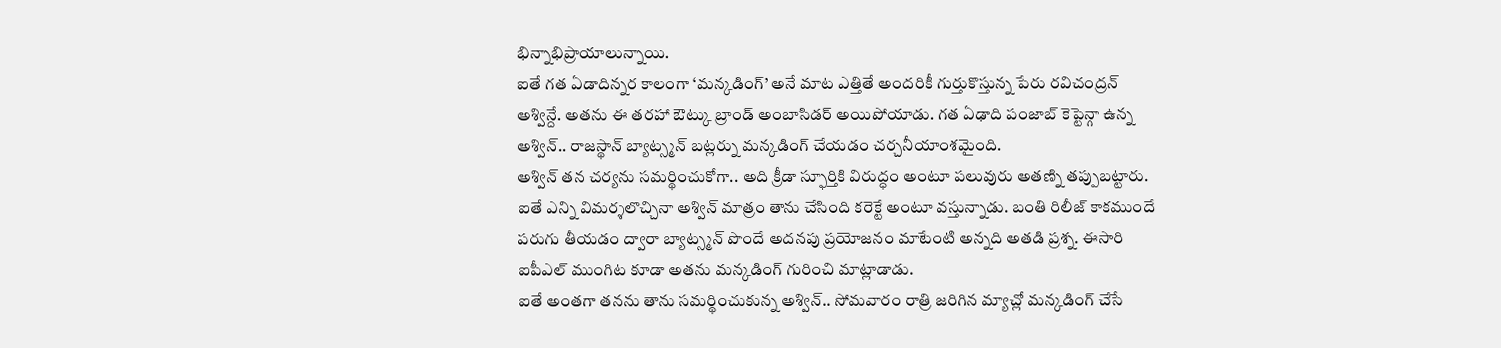భిన్నాభిప్రాయాలున్నాయి.
ఐతే గత ఏడాదిన్నర కాలంగా ‘మన్కడింగ్’ అనే మాట ఎత్తితే అందరికీ గుర్తుకొస్తున్న పేరు రవిచంద్రన్ అశ్విన్దే. అతను ఈ తరహా ఔట్కు బ్రాండ్ అంబాసిడర్ అయిపోయాడు. గత ఏఢాది పంజాబ్ కెప్టెన్గా ఉన్న అశ్విన్.. రాజస్థాన్ బ్యాట్స్మన్ బట్లర్ను మన్కడింగ్ చేయడం చర్చనీయాంశమైంది.
అశ్విన్ తన చర్యను సమర్థించుకోగా.. అది క్రీడా స్ఫూర్తికి విరుద్ధం అంటూ పలువురు అతణ్ని తప్పుబట్టారు. ఐతే ఎన్ని విమర్శలొచ్చినా అశ్విన్ మాత్రం తాను చేసింది కరెక్టే అంటూ వస్తున్నాడు. బంతి రిలీజ్ కాకముందే పరుగు తీయడం ద్వారా బ్యాట్స్మన్ పొందే అదనపు ప్రయోజనం మాటేంటి అన్నది అతడి ప్రశ్న. ఈసారి ఐపీఎల్ ముంగిట కూడా అతను మన్కడింగ్ గురించి మాట్లాడాడు.
ఐతే అంతగా తనను తాను సమర్థించుకున్న అశ్విన్.. సోమవారం రాత్రి జరిగిన మ్యాచ్లో మన్కడింగ్ చేసే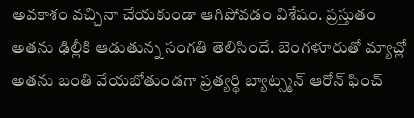అవకాశం వచ్చినా చేయకుండా ఆగిపోవడం విశేషం. ప్రస్తుతం అతను ఢిల్లీకి ఆడుతున్న సంగతి తెలిసిందే. బెంగళూరుతో మ్యాచ్లో అతను బంతి వేయబోతుండగా ప్రత్యర్థి బ్యాట్స్మన్ ఆరోన్ ఫించ్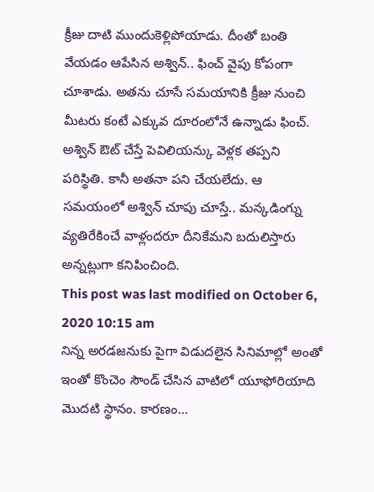క్రీజు దాటి ముందుకెళ్లిపోయాడు. దీంతో బంతి వేయడం ఆపేసిన అశ్విన్.. ఫించ్ వైపు కోపంగా చూశాడు. అతను చూసే సమయానికి క్రీజు నుంచి మీటరు కంటే ఎక్కువ దూరంలోనే ఉన్నాడు ఫించ్. అశ్విన్ ఔట్ చేస్తే పెవిలియన్కు వెళ్లక తప్పని పరిస్థితి. కానీ అతనా పని చేయలేదు. ఆ సమయంలో అశ్విన్ చూపు చూస్తే.. మన్కడింగ్ను వ్యతిరేకించే వాళ్లందరూ దీనికేమని బదులిస్తారు అన్నట్లుగా కనిపించింది.
This post was last modified on October 6, 2020 10:15 am
నిన్న అరడజనుకు పైగా విడుదలైన సినిమాల్లో అంతో ఇంతో కొంచెం సౌండ్ చేసిన వాటిలో యూఫోరియాది మొదటి స్థానం. కారణం…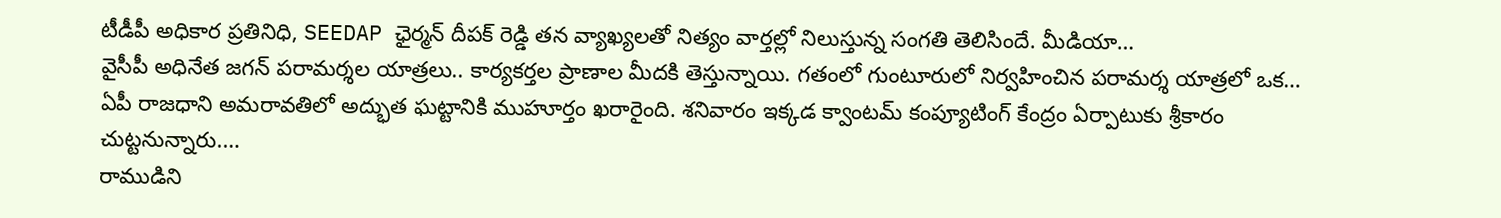టీడీపీ అధికార ప్రతినిధి, SEEDAP ఛైర్మన్ దీపక్ రెడ్డి తన వ్యాఖ్యలతో నిత్యం వార్తల్లో నిలుస్తున్న సంగతి తెలిసిందే. మీడియా…
వైసీపీ అధినేత జగన్ పరామర్శల యాత్రలు.. కార్యకర్తల ప్రాణాల మీదకి తెస్తున్నాయి. గతంలో గుంటూరులో నిర్వహించిన పరామర్శ యాత్రలో ఒక…
ఏపీ రాజధాని అమరావతిలో అద్భుత ఘట్టానికి ముహూర్తం ఖరారైంది. శనివారం ఇక్కడ క్వాంటమ్ కంప్యూటింగ్ కేంద్రం ఏర్పాటుకు శ్రీకారం చుట్టనున్నారు.…
రాముడిని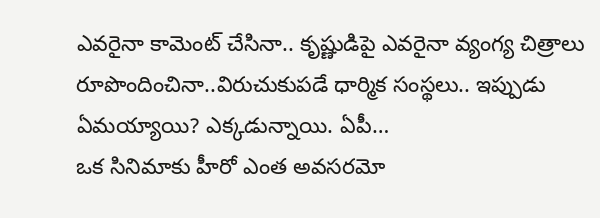ఎవరైనా కామెంట్ చేసినా.. కృష్ణుడిపై ఎవరైనా వ్యంగ్య చిత్రాలు రూపొందించినా..విరుచుకుపడే ధార్మిక సంస్థలు.. ఇప్పుడు ఏమయ్యాయి? ఎక్కడున్నాయి. ఏపీ…
ఒక సినిమాకు హీరో ఎంత అవసరమో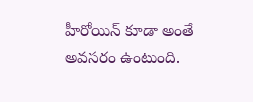హీరోయిన్ కూడా అంతే అవసరం ఉంటుంది.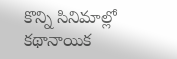కొన్ని సినిమాల్లో కథానాయిక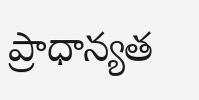ప్రాధాన్యత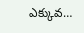ఎక్కువ…